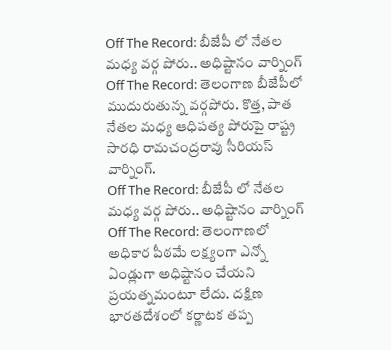Off The Record: బీజేపీ లో నేతల మధ్య వర్గ పోరు.. అధిష్టానం వార్నింగ్
Off The Record: తెలంగాణ బీజేపీలో ముదురుతున్న వర్గపోరు. కొత్త, పాత నేతల మధ్య ఆధిపత్య పోరుపై రాష్ట్ర సారధి రామచంద్రరావు సీరియస్ వార్నింగ్.
Off The Record: బీజేపీ లో నేతల మధ్య వర్గ పోరు.. అధిష్టానం వార్నింగ్
Off The Record: తెలంగాణలో అధికార పీఠమే లక్ష్యంగా ఎన్నో ఏండ్లుగా అధిష్టానం చేయని ప్రయత్నమంటూ లేదు. దక్షిణ భారతదేశంలో కర్ణాటక తప్ప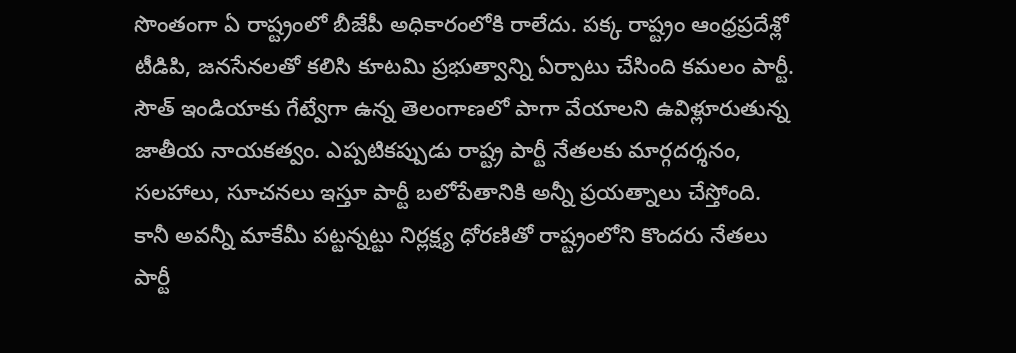సొంతంగా ఏ రాష్ట్రంలో బీజేపీ అధికారంలోకి రాలేదు. పక్క రాష్ట్రం ఆంధ్రప్రదేశ్లో టీడిపి, జనసేనలతో కలిసి కూటమి ప్రభుత్వాన్ని ఏర్పాటు చేసింది కమలం పార్టీ.
సౌత్ ఇండియాకు గేట్వేగా ఉన్న తెలంగాణలో పాగా వేయాలని ఉవిళ్లూరుతున్న జాతీయ నాయకత్వం. ఎప్పటికప్పుడు రాష్ట్ర పార్టీ నేతలకు మార్గదర్శనం, సలహాలు, సూచనలు ఇస్తూ పార్టీ బలోపేతానికి అన్నీ ప్రయత్నాలు చేస్తోంది. కానీ అవన్నీ మాకేమీ పట్టన్నట్టు నిర్లక్ష్య ధోరణితో రాష్ట్రంలోని కొందరు నేతలు పార్టీ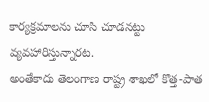కార్యక్రమాలను చూసి చూడనట్టు వ్యవహారిస్తున్నారట.
అంతేకాదు తెలంగాణ రాష్ట్ర శాఖలో కొత్త-పాత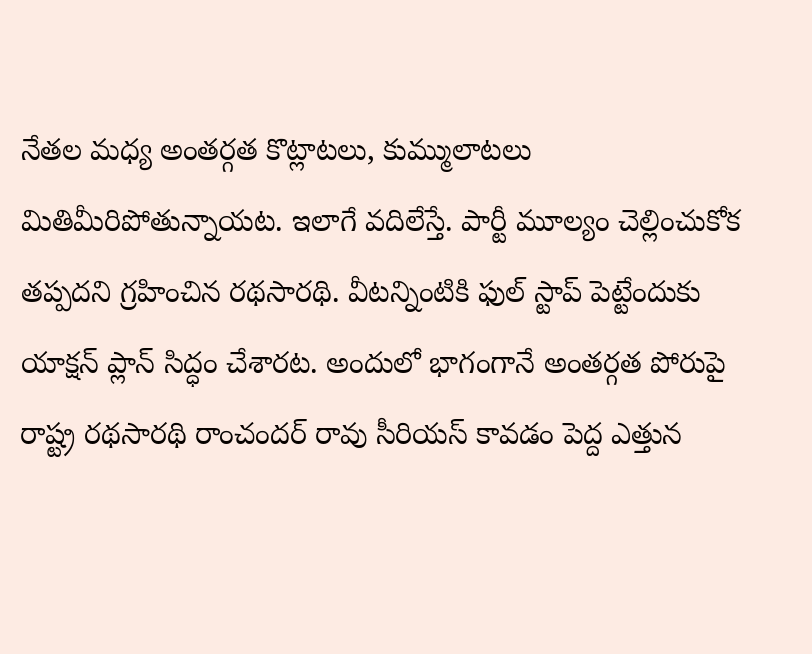నేతల మధ్య అంతర్గత కొట్లాటలు, కుమ్ములాటలు మితిమీరిపోతున్నాయట. ఇలాగే వదిలేస్తే. పార్టీ మూల్యం చెల్లించుకోక తప్పదని గ్రహించిన రథసారథి. వీటన్నింటికి ఫుల్ స్టాప్ పెట్టేందుకు యాక్షన్ ప్లాన్ సిద్ధం చేశారట. అందులో భాగంగానే అంతర్గత పోరుపై రాష్ట్ర రథసారథి రాంచందర్ రావు సీరియస్ కావడం పెద్ద ఎత్తున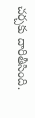చర్చకు దారితీసింది.